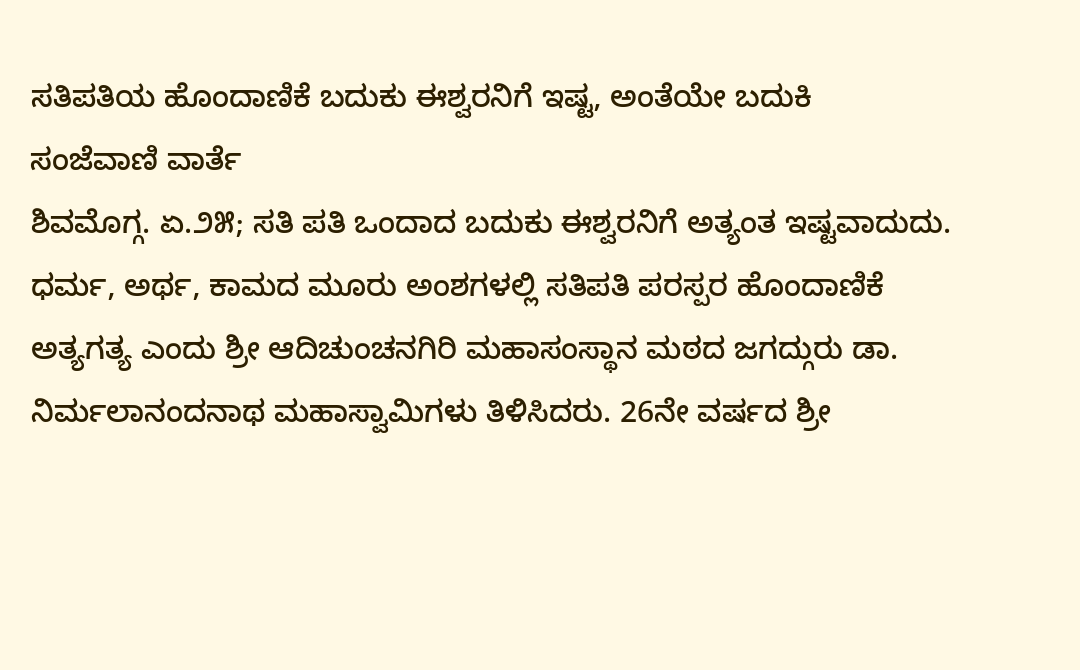ಸತಿಪತಿಯ ಹೊಂದಾಣಿಕೆ ಬದುಕು ಈಶ್ವರನಿಗೆ ಇಷ್ಟ, ಅಂತೆಯೇ ಬದುಕಿ
ಸಂಜೆವಾಣಿ ವಾರ್ತೆ
ಶಿವಮೊಗ್ಗ. ಏ.೨೫; ಸತಿ ಪತಿ ಒಂದಾದ ಬದುಕು ಈಶ್ವರನಿಗೆ ಅತ್ಯಂತ ಇಷ್ಟವಾದುದು. ಧರ್ಮ, ಅರ್ಥ, ಕಾಮದ ಮೂರು ಅಂಶಗಳಲ್ಲಿ ಸತಿಪತಿ ಪರಸ್ಪರ ಹೊಂದಾಣಿಕೆ ಅತ್ಯಗತ್ಯ ಎಂದು ಶ್ರೀ ಆದಿಚುಂಚನಗಿರಿ ಮಹಾಸಂಸ್ಥಾನ ಮಠದ ಜಗದ್ಗುರು ಡಾ. ನಿರ್ಮಲಾನಂದನಾಥ ಮಹಾಸ್ವಾಮಿಗಳು ತಿಳಿಸಿದರು. 26ನೇ ವರ್ಷದ ಶ್ರೀ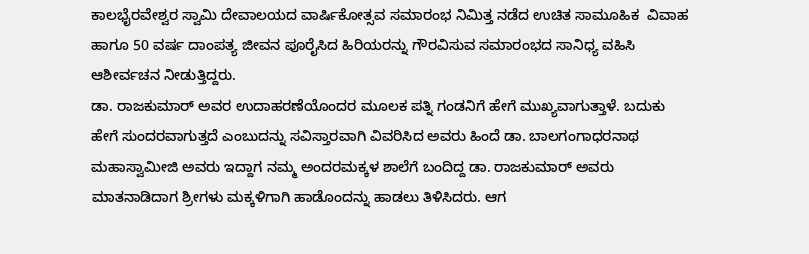ಕಾಲಭೈರವೇಶ್ವರ ಸ್ವಾಮಿ ದೇವಾಲಯದ ವಾರ್ಷಿಕೋತ್ಸವ ಸಮಾರಂಭ ನಿಮಿತ್ತ ನಡೆದ ಉಚಿತ ಸಾಮೂಹಿಕ  ವಿವಾಹ ಹಾಗೂ 50 ವರ್ಷ ದಾಂಪತ್ಯ ಜೀವನ ಪೂರೈಸಿದ ಹಿರಿಯರನ್ನು ಗೌರವಿಸುವ ಸಮಾರಂಭದ ಸಾನಿಧ್ಯ ವಹಿಸಿ ಆಶೀರ್ವಚನ ನೀಡುತ್ತಿದ್ದರು.
ಡಾ. ರಾಜಕುಮಾರ್ ಅವರ ಉದಾಹರಣೆಯೊಂದರ ಮೂಲಕ ಪತ್ನಿ ಗಂಡನಿಗೆ ಹೇಗೆ ಮುಖ್ಯವಾಗುತ್ತಾಳೆ. ಬದುಕು ಹೇಗೆ ಸುಂದರವಾಗುತ್ತದೆ ಎಂಬುದನ್ನು ಸವಿಸ್ತಾರವಾಗಿ ವಿವರಿಸಿದ ಅವರು ಹಿಂದೆ ಡಾ. ಬಾಲಗಂಗಾಧರನಾಥ ಮಹಾಸ್ವಾಮೀಜಿ ಅವರು ಇದ್ದಾಗ ನಮ್ಮ ಅಂದರಮಕ್ಕಳ ಶಾಲೆಗೆ ಬಂದಿದ್ದ ಡಾ. ರಾಜಕುಮಾರ್ ಅವರು ಮಾತನಾಡಿದಾಗ ಶ್ರೀಗಳು ಮಕ್ಕಳಿಗಾಗಿ ಹಾಡೊಂದನ್ನು ಹಾಡಲು ತಿಳಿಸಿದರು. ಆಗ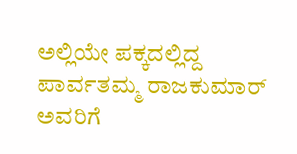ಅಲ್ಲಿಯೇ ಪಕ್ಕದಲ್ಲಿದ್ದ ಪಾರ್ವತಮ್ಮ ರಾಜಕುಮಾರ್ ಅವರಿಗೆ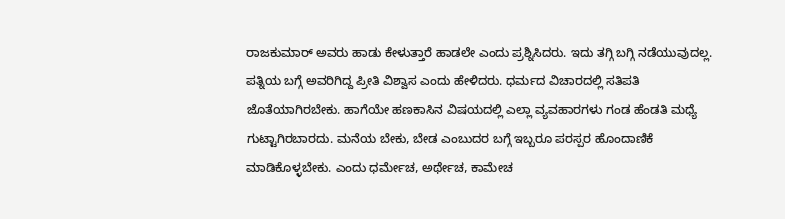ರಾಜಕುಮಾರ್ ಅವರು ಹಾಡು ಕೇಳುತ್ತಾರೆ ಹಾಡಲೇ ಎಂದು ಪ್ರಶ್ನಿಸಿದರು. ಇದು ತಗ್ಗಿ ಬಗ್ಗಿ ನಡೆಯುವುದಲ್ಲ. ಪತ್ನಿಯ ಬಗ್ಗೆ ಅವರಿಗಿದ್ದ ಪ್ರೀತಿ ವಿಶ್ವಾಸ ಎಂದು ಹೇಳಿದರು. ಧರ್ಮದ ವಿಚಾರದಲ್ಲಿ ಸತಿಪತಿ ಜೊತೆಯಾಗಿರಬೇಕು. ಹಾಗೆಯೇ ಹಣಕಾಸಿನ ವಿಷಯದಲ್ಲಿ ಎಲ್ಲಾ ವ್ಯವಹಾರಗಳು ಗಂಡ ಹೆಂಡತಿ ಮಧ್ಯೆ ಗುಟ್ಟಾಗಿರಬಾರದು. ಮನೆಯ ಬೇಕು, ಬೇಡ ಎಂಬುದರ ಬಗ್ಗೆ ಇಬ್ಬರೂ ಪರಸ್ಪರ ಹೊಂದಾಣಿಕೆ ಮಾಡಿಕೊಳ್ಳಬೇಕು. ಎಂದು ಧರ್ಮೇಚ, ಅರ್ಥೇಚ, ಕಾಮೇಚ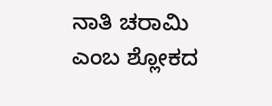ನಾತಿ ಚರಾಮಿ ಎಂಬ ಶ್ಲೋಕದ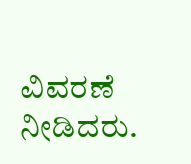ವಿವರಣೆ ನೀಡಿದರು.